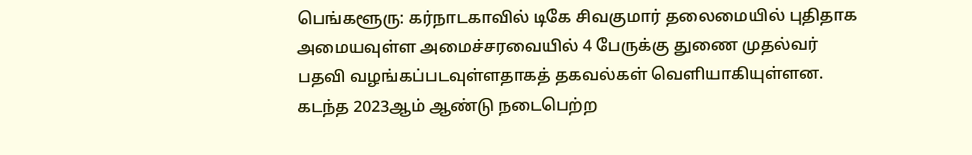பெங்களூரு: கர்நாடகாவில் டிகே சிவகுமார் தலைமையில் புதிதாக அமையவுள்ள அமைச்சரவையில் 4 பேருக்கு துணை முதல்வர் பதவி வழங்கப்படவுள்ளதாகத் தகவல்கள் வெளியாகியுள்ளன.
கடந்த 2023ஆம் ஆண்டு நடைபெற்ற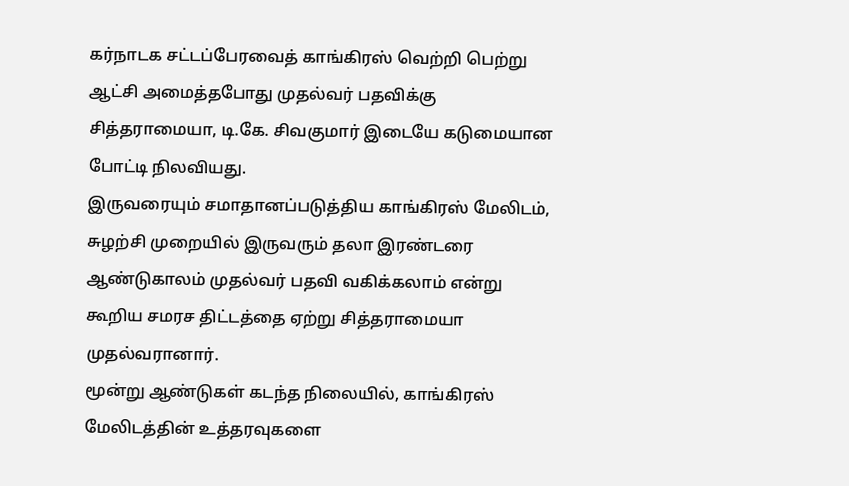கர்நாடக சட்டப்பேரவைத் காங்கிரஸ் வெற்றி பெற்று ஆட்சி அமைத்தபோது முதல்வர் பதவிக்கு சித்தராமையா, டி.கே. சிவகுமார் இடையே கடுமையான போட்டி நிலவியது.
இருவரையும் சமாதானப்படுத்திய காங்கிரஸ் மேலிடம், சுழற்சி முறையில் இருவரும் தலா இரண்டரை ஆண்டுகாலம் முதல்வர் பதவி வகிக்கலாம் என்று கூறிய சமரச திட்டத்தை ஏற்று சித்தராமையா முதல்வரானார்.
மூன்று ஆண்டுகள் கடந்த நிலையில், காங்கிரஸ் மேலிடத்தின் உத்தரவுகளை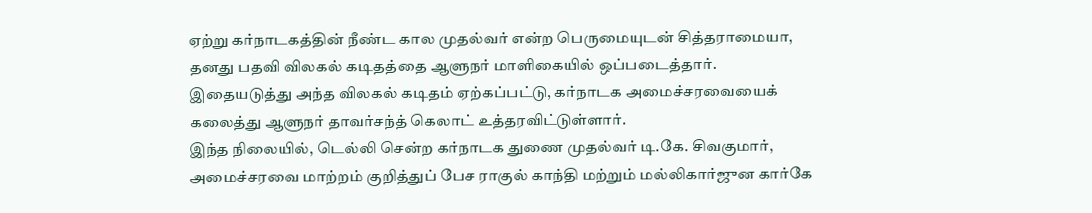ஏற்று கர்நாடகத்தின் நீண்ட கால முதல்வர் என்ற பெருமையுடன் சித்தராமையா, தனது பதவி விலகல் கடிதத்தை ஆளுநர் மாளிகையில் ஒப்படைத்தார்.
இதையடுத்து அந்த விலகல் கடிதம் ஏற்கப்பட்டு, கர்நாடக அமைச்சரவையைக் கலைத்து ஆளுநர் தாவர்சந்த் கெலாட் உத்தரவிட்டுள்ளார்.
இந்த நிலையில், டெல்லி சென்ற கர்நாடக துணை முதல்வர் டி.கே. சிவகுமார், அமைச்சரவை மாற்றம் குறித்துப் பேச ராகுல் காந்தி மற்றும் மல்லிகார்ஜுன கார்கே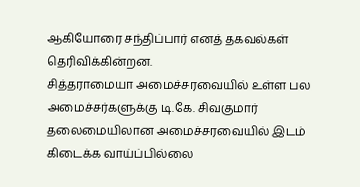ஆகியோரை சந்திப்பார் எனத் தகவல்கள் தெரிவிக்கின்றன.
சித்தராமையா அமைச்சரவையில் உள்ள பல அமைச்சர்களுக்கு டி.கே. சிவகுமார் தலைமையிலான அமைச்சரவையில் இடம் கிடைக்க வாய்ப்பில்லை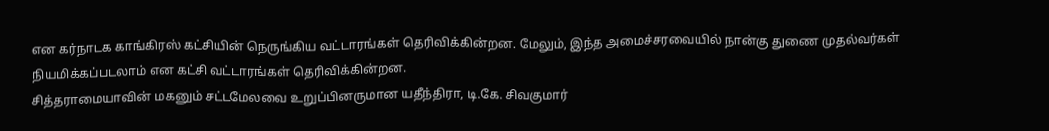என கர்நாடக காங்கிரஸ் கட்சியின் நெருங்கிய வட்டாரங்கள் தெரிவிக்கின்றன. மேலும், இந்த அமைச்சரவையில் நான்கு துணை முதல்வர்கள் நியமிக்கப்படலாம் என கட்சி வட்டாரங்கள் தெரிவிக்கின்றன.
சித்தராமையாவின் மகனும் சட்டமேலவை உறுப்பினருமான யதீந்திரா, டி.கே. சிவகுமார்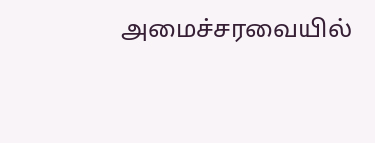அமைச்சரவையில்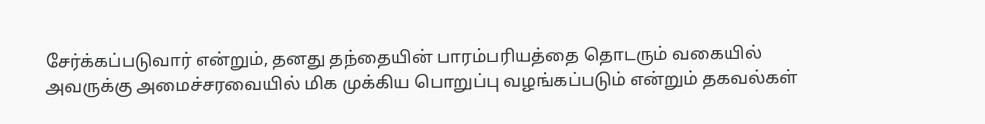சேர்க்கப்படுவார் என்றும், தனது தந்தையின் பாரம்பரியத்தை தொடரும் வகையில் அவருக்கு அமைச்சரவையில் மிக முக்கிய பொறுப்பு வழங்கப்படும் என்றும் தகவல்கள்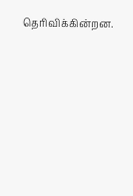தெரிவிக்கின்றன.